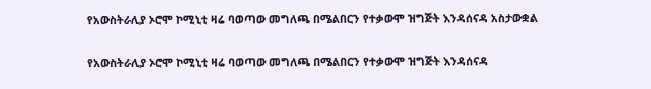የአውስትራሊያ ኦሮሞ ኮሚኒቲ ዛሬ ባወጣው መግለጫ በሜልበርን የተቃውሞ ዝግጅት እንዳሰናዳ አስታውቋል

የአውስትራሊያ ኦሮሞ ኮሚኒቲ ዛሬ ባወጣው መግለጫ በሜልበርን የተቃውሞ ዝግጅት እንዳሰናዳ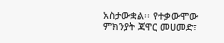አስታውቋል፡፡ የተቃውሞው ምክንያት ጃዋር መሀመድ፣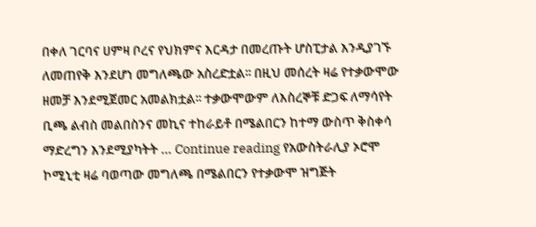በቀለ ገርባና ሀምዛ ቦረና የህክምና እርዳታ በመረጡት ሆስፒታል እንዲያገኙ ለመጠየቅ እንደሆነ መግለጫው አስረድቷል፡፡ በዚህ መሰረት ዛሬ የተቃውሞው ዘመቻ እንደሚጀመር አመልክቷል፡፡ ተቃውሞውም ለእስረኞቹ ድጋፍ ለማሳየት ቢጫ ልብስ መልበስንና መኪና ተከራይቶ በሜልበርን ከተማ ውስጥ ቅስቀሳ ማድረግን እንደሚያካትት … Continue reading የአውስትራሊያ ኦሮሞ ኮሚኒቲ ዛሬ ባወጣው መግለጫ በሜልበርን የተቃውሞ ዝግጅት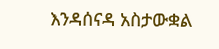እንዳሰናዳ አስታውቋል